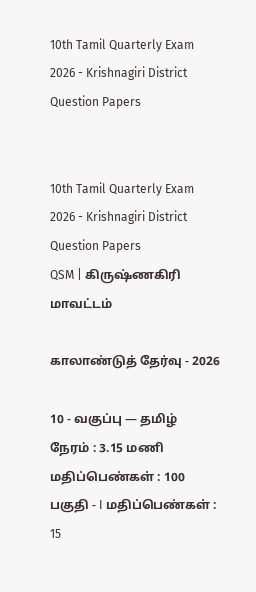10th Tamil Quarterly Exam 2026 - Krishnagiri District Question Papers


10th Tamil Quarterly Exam 2026 - Krishnagiri District Question Papers
QSM | கிருஷ்ணகிரி மாவட்டம்

காலாண்டுத் தேர்வு - 2026

10 - வகுப்பு — தமிழ்
நேரம் : 3.15 மணி மதிப்பெண்கள் : 100
பகுதி - I மதிப்பெண்கள் : 15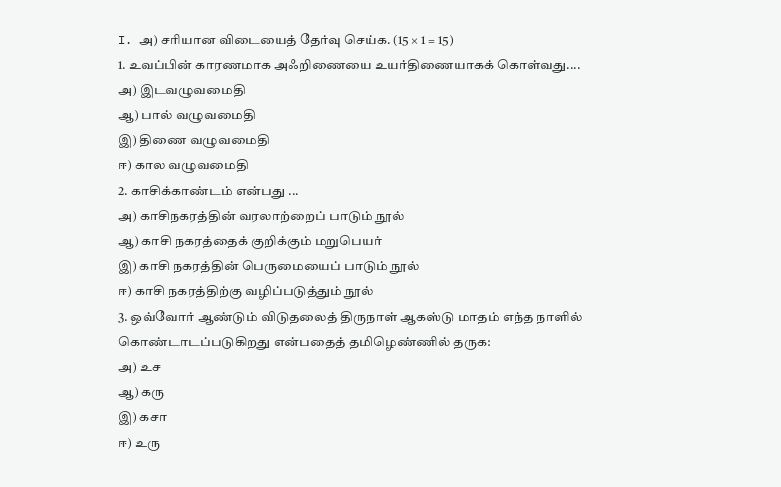I. அ) சரியான விடையைத் தேர்வு செய்க. (15 × 1 = 15)
1. உவப்பின் காரணமாக அஃறிணையை உயர்திணையாகக் கொள்வது....
அ) இடவழுவமைதி
ஆ) பால் வழுவமைதி
இ) திணை வழுவமைதி
ஈ) கால வழுவமைதி
2. காசிக்காண்டம் என்பது ...
அ) காசிநகரத்தின் வரலாற்றைப் பாடும் நூல்
ஆ) காசி நகரத்தைக் குறிக்கும் மறுபெயர்
இ) காசி நகரத்தின் பெருமையைப் பாடும் நூல்
ஈ) காசி நகரத்திற்கு வழிப்படுத்தும் நூல்
3. ஒவ்வோர் ஆண்டும் விடுதலைத் திருநாள் ஆகஸ்டு மாதம் எந்த நாளில் கொண்டாடப்படுகிறது என்பதைத் தமிழெண்ணில் தருக:
அ) உச
ஆ) கரு
இ) கசா
ஈ) உரு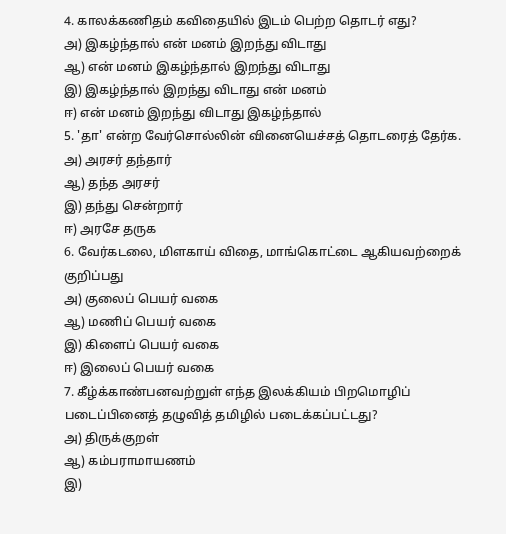4. காலக்கணிதம் கவிதையில் இடம் பெற்ற தொடர் எது?
அ) இகழ்ந்தால் என் மனம் இறந்து விடாது
ஆ) என் மனம் இகழ்ந்தால் இறந்து விடாது
இ) இகழ்ந்தால் இறந்து விடாது என் மனம்
ஈ) என் மனம் இறந்து விடாது இகழ்ந்தால்
5. 'தா' என்ற வேர்சொல்லின் வினையெச்சத் தொடரைத் தேர்க.
அ) அரசர் தந்தார்
ஆ) தந்த அரசர்
இ) தந்து சென்றார்
ஈ) அரசே தருக
6. வேர்கடலை, மிளகாய் விதை, மாங்கொட்டை ஆகியவற்றைக் குறிப்பது
அ) குலைப் பெயர் வகை
ஆ) மணிப் பெயர் வகை
இ) கிளைப் பெயர் வகை
ஈ) இலைப் பெயர் வகை
7. கீழ்க்காண்பனவற்றுள் எந்த இலக்கியம் பிறமொழிப் படைப்பினைத் தழுவித் தமிழில் படைக்கப்பட்டது?
அ) திருக்குறள்
ஆ) கம்பராமாயணம்
இ)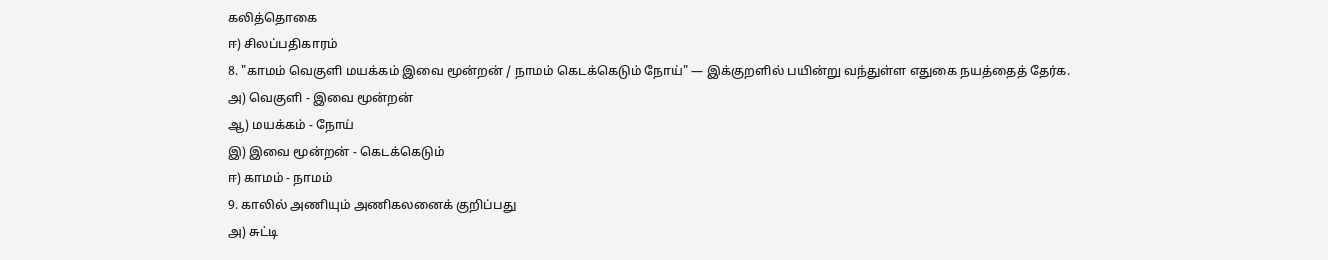கலித்தொகை
ஈ) சிலப்பதிகாரம்
8. "காமம் வெகுளி மயக்கம் இவை மூன்றன் / நாமம் கெடக்கெடும் நோய்" — இக்குறளில் பயின்று வந்துள்ள எதுகை நயத்தைத் தேர்க.
அ) வெகுளி - இவை மூன்றன்
ஆ) மயக்கம் - நோய்
இ) இவை மூன்றன் - கெடக்கெடும்
ஈ) காமம் - நாமம்
9. காலில் அணியும் அணிகலனைக் குறிப்பது
அ) சுட்டி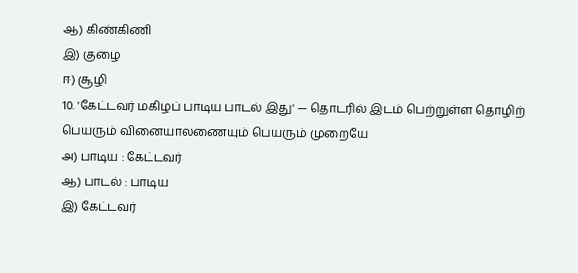ஆ) கிண்கிணி
இ) குழை
ஈ) சூழி
10. 'கேட்டவர் மகிழப் பாடிய பாடல் இது' — தொடரில் இடம் பெற்றுள்ள தொழிற் பெயரும் வினையாலணையும் பெயரும் முறையே
அ) பாடிய : கேட்டவர்
ஆ) பாடல் : பாடிய
இ) கேட்டவர்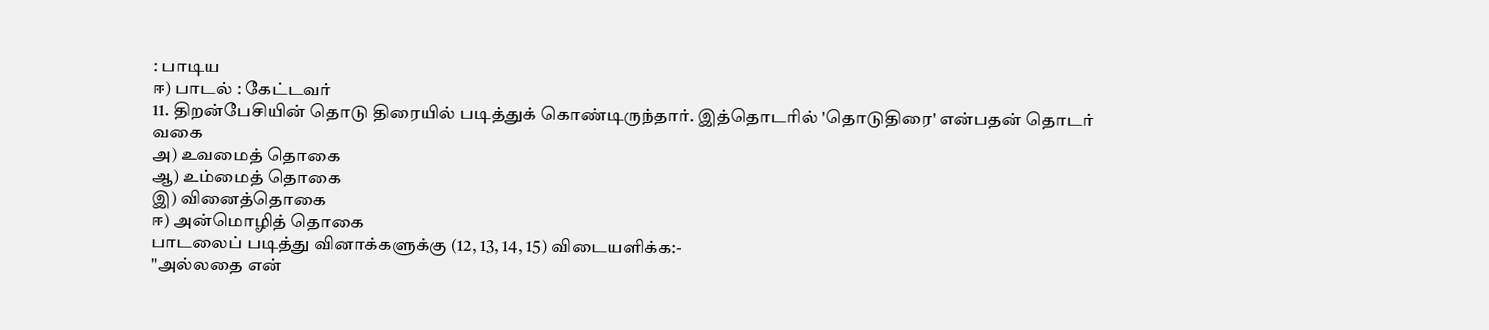: பாடிய
ஈ) பாடல் : கேட்டவர்
11. திறன்பேசியின் தொடு திரையில் படித்துக் கொண்டிருந்தார். இத்தொடரில் 'தொடுதிரை' என்பதன் தொடர் வகை
அ) உவமைத் தொகை
ஆ) உம்மைத் தொகை
இ) வினைத்தொகை
ஈ) அன்மொழித் தொகை
பாடலைப் படித்து வினாக்களுக்கு (12, 13, 14, 15) விடையளிக்க:-
"அல்லதை என்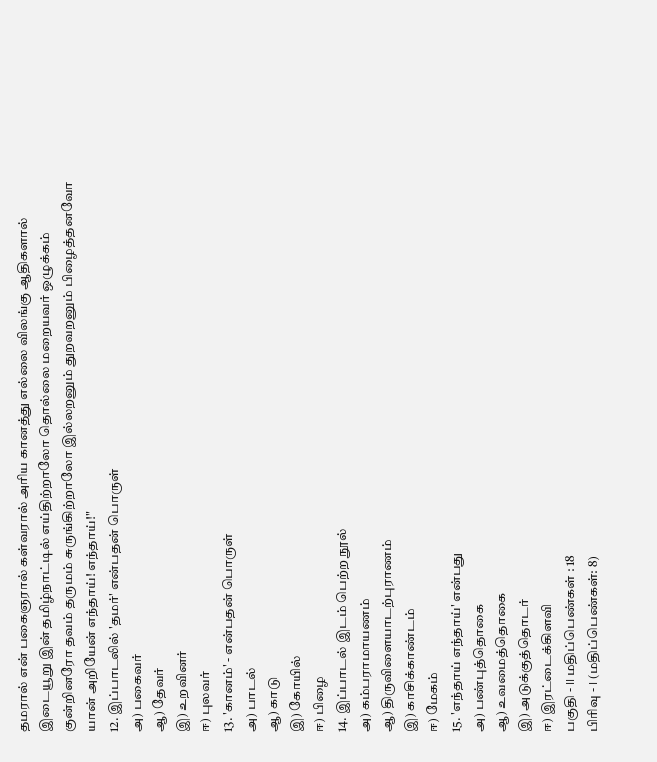தமரால் என் பகைஞரால் கள்வரால் அரிய கானத்து எல்லை விலங்கு ஆதிகளால் இடையூறு இன் தமிழ்நாட்டில் எய்திற்றாலோ தொல்லை மறையவர் ஒழுக்கம் குன்றினரோ தவம் தருமம் சுருங்கிற்றாலோ இல்லறனும் துறவறனும் பிழைத்தனவோ யான் அறியேன் எந்தாய்! எந்தாய்!"
12. இப்பாடலில் 'தமர்' என்பதன் பொருள்
அ) பகைவர்
ஆ) தேவர்
இ) உறவினர்
ஈ) புலவர்
13. 'கானம்' - என்பதன் பொருள்
அ) பாடல்
ஆ) காடு
இ) கோயில்
ஈ) பிழை
14. இப்பாடல் இடம் பெற்ற நூல்
அ) கம்பராமாயணம்
ஆ) திருவிளையாடற்புராணம்
இ) காசிக்காண்டம்
ஈ) மேகம்
15. 'எந்தாய் எந்தாய்' என்பது
அ) பண்புத்தொகை
ஆ) உவமைத்தொகை
இ) அடுக்குத்தொடர்
ஈ) இரட்டைக்கிளவி
பகுதி - II மதிப்பெண்கள் : 18
பிரிவு - I (மதிப்பெண்கள்: 8)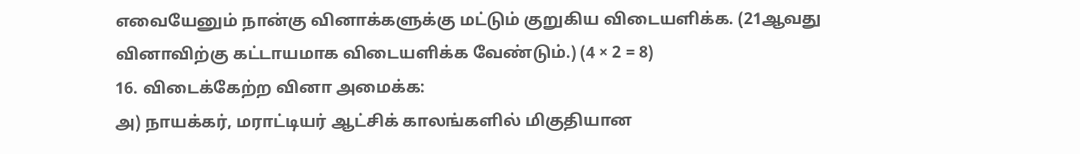எவையேனும் நான்கு வினாக்களுக்கு மட்டும் குறுகிய விடையளிக்க. (21ஆவது வினாவிற்கு கட்டாயமாக விடையளிக்க வேண்டும்.) (4 × 2 = 8)
16. விடைக்கேற்ற வினா அமைக்க:
அ) நாயக்கர், மராட்டியர் ஆட்சிக் காலங்களில் மிகுதியான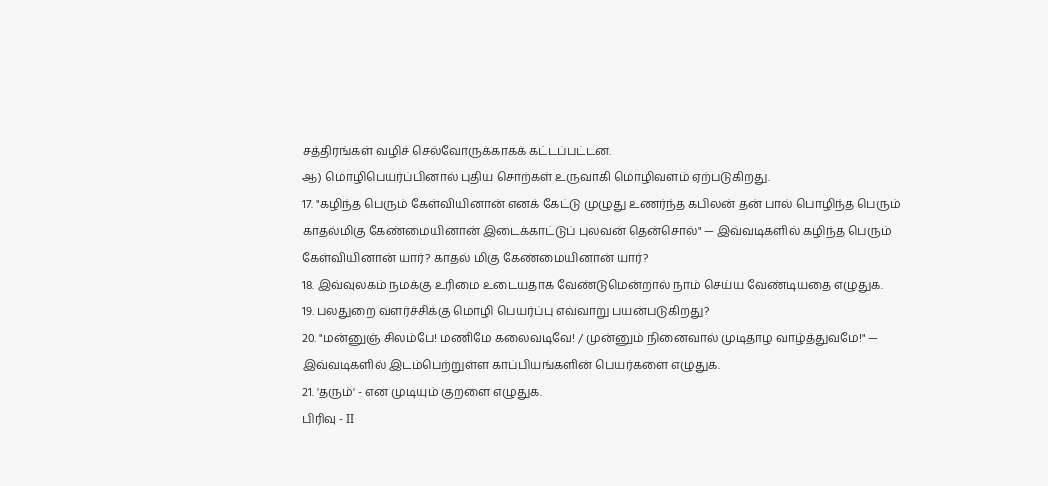சத்திரங்கள் வழிச் செல்வோருக்காகக் கட்டப்பட்டன.
ஆ) மொழிபெயர்ப்பினால் புதிய சொற்கள் உருவாகி மொழிவளம் ஏற்படுகிறது.
17. "கழிந்த பெரும் கேள்வியினான் எனக் கேட்டு முழுது உணர்ந்த கபிலன் தன் பால் பொழிந்த பெரும் காதல்மிகு கேண்மையினான் இடைக்காட்டுப் புலவன் தென்சொல்" — இவ்வடிகளில் கழிந்த பெரும் கேள்வியினான் யார்? காதல் மிகு கேண்மையினான் யார்?
18. இவ்வுலகம் நமக்கு உரிமை உடையதாக வேண்டுமென்றால் நாம் செய்ய வேண்டியதை எழுதுக.
19. பலதுறை வளர்ச்சிக்கு மொழி பெயர்ப்பு எவ்வாறு பயன்படுகிறது?
20. "மன்னுஞ் சிலம்பே! மணிமே கலைவடிவே! / முன்னும் நினைவால் முடிதாழ வாழ்த்துவமே!" — இவ்வடிகளில் இடம்பெற்றுள்ள காப்பியங்களின் பெயர்களை எழுதுக.
21. 'தரும்' - என முடியும் குறளை எழுதுக.
பிரிவு - II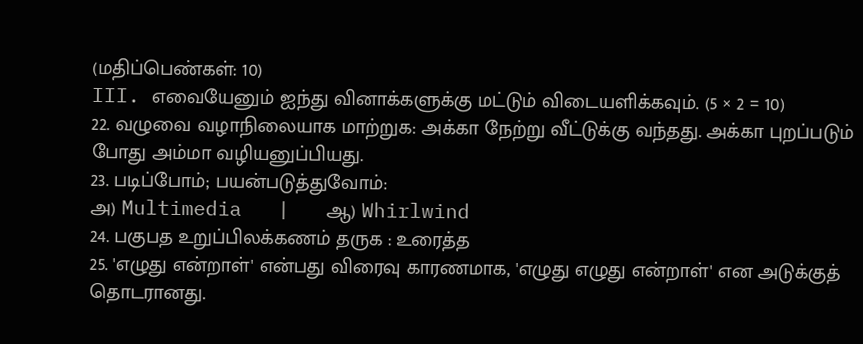(மதிப்பெண்கள்: 10)
III. எவையேனும் ஐந்து வினாக்களுக்கு மட்டும் விடையளிக்கவும். (5 × 2 = 10)
22. வழுவை வழாநிலையாக மாற்றுக: அக்கா நேற்று வீட்டுக்கு வந்தது. அக்கா புறப்படும் போது அம்மா வழியனுப்பியது.
23. படிப்போம்; பயன்படுத்துவோம்:
அ) Multimedia   |   ஆ) Whirlwind
24. பகுபத உறுப்பிலக்கணம் தருக : உரைத்த
25. 'எழுது என்றாள்' என்பது விரைவு காரணமாக, 'எழுது எழுது என்றாள்' என அடுக்குத் தொடரானது.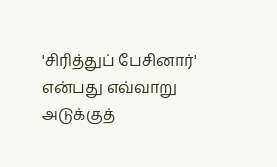'சிரித்துப் பேசினார்' என்பது எவ்வாறு அடுக்குத்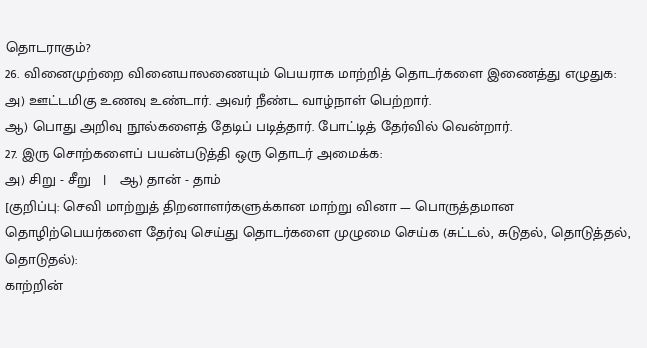தொடராகும்?
26. வினைமுற்றை வினையாலணையும் பெயராக மாற்றித் தொடர்களை இணைத்து எழுதுக:
அ) ஊட்டமிகு உணவு உண்டார். அவர் நீண்ட வாழ்நாள் பெற்றார்.
ஆ) பொது அறிவு நூல்களைத் தேடிப் படித்தார். போட்டித் தேர்வில் வென்றார்.
27. இரு சொற்களைப் பயன்படுத்தி ஒரு தொடர் அமைக்க:
அ) சிறு - சீறு   |   ஆ) தான் - தாம்
[குறிப்பு: செவி மாற்றுத் திறனாளர்களுக்கான மாற்று வினா — பொருத்தமான தொழிற்பெயர்களை தேர்வு செய்து தொடர்களை முழுமை செய்க (சுட்டல், சுடுதல், தொடுத்தல், தொடுதல்):
காற்றின்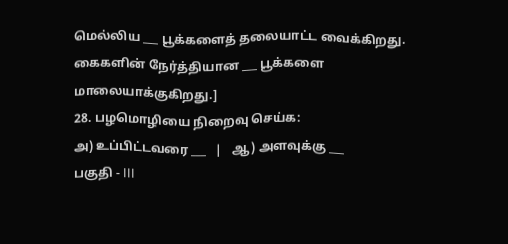மெல்லிய ___ பூக்களைத் தலையாட்ட வைக்கிறது. கைகளின் நேர்த்தியான ___ பூக்களை மாலையாக்குகிறது.]
28. பழமொழியை நிறைவு செய்க:
அ) உப்பிட்டவரை ___   |   ஆ) அளவுக்கு ___
பகுதி - III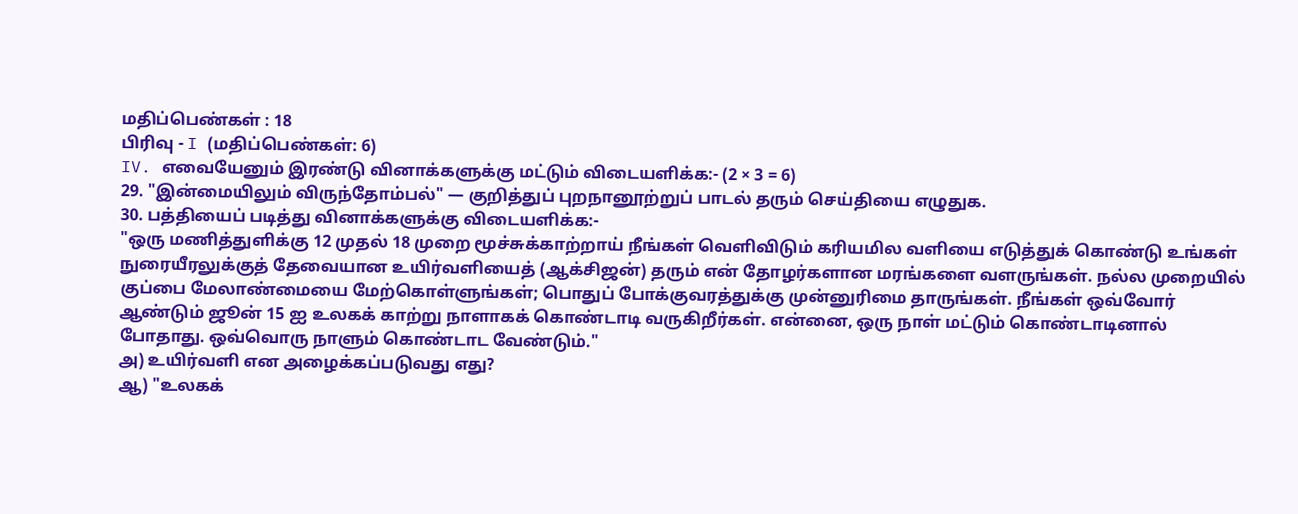மதிப்பெண்கள் : 18
பிரிவு - I (மதிப்பெண்கள்: 6)
IV. எவையேனும் இரண்டு வினாக்களுக்கு மட்டும் விடையளிக்க:- (2 × 3 = 6)
29. "இன்மையிலும் விருந்தோம்பல்" — குறித்துப் புறநானூற்றுப் பாடல் தரும் செய்தியை எழுதுக.
30. பத்தியைப் படித்து வினாக்களுக்கு விடையளிக்க:-
"ஒரு மணித்துளிக்கு 12 முதல் 18 முறை மூச்சுக்காற்றாய் நீங்கள் வெளிவிடும் கரியமில வளியை எடுத்துக் கொண்டு உங்கள் நுரையீரலுக்குத் தேவையான உயிர்வளியைத் (ஆக்சிஜன்) தரும் என் தோழர்களான மரங்களை வளருங்கள். நல்ல முறையில் குப்பை மேலாண்மையை மேற்கொள்ளுங்கள்; பொதுப் போக்குவரத்துக்கு முன்னுரிமை தாருங்கள். நீங்கள் ஒவ்வோர் ஆண்டும் ஜூன் 15 ஐ உலகக் காற்று நாளாகக் கொண்டாடி வருகிறீர்கள். என்னை, ஒரு நாள் மட்டும் கொண்டாடினால் போதாது. ஒவ்வொரு நாளும் கொண்டாட வேண்டும்."
அ) உயிர்வளி என அழைக்கப்படுவது எது?
ஆ) "உலகக்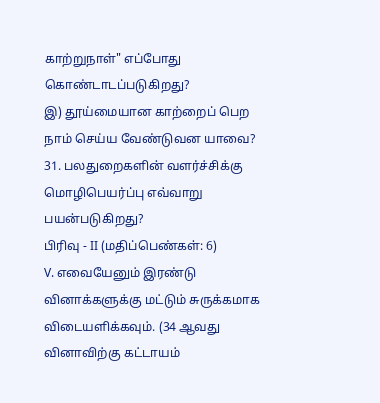காற்றுநாள்" எப்போது கொண்டாடப்படுகிறது?
இ) தூய்மையான காற்றைப் பெற நாம் செய்ய வேண்டுவன யாவை?
31. பலதுறைகளின் வளர்ச்சிக்கு மொழிபெயர்ப்பு எவ்வாறு பயன்படுகிறது?
பிரிவு - II (மதிப்பெண்கள்: 6)
V. எவையேனும் இரண்டு வினாக்களுக்கு மட்டும் சுருக்கமாக விடையளிக்கவும். (34 ஆவது வினாவிற்கு கட்டாயம்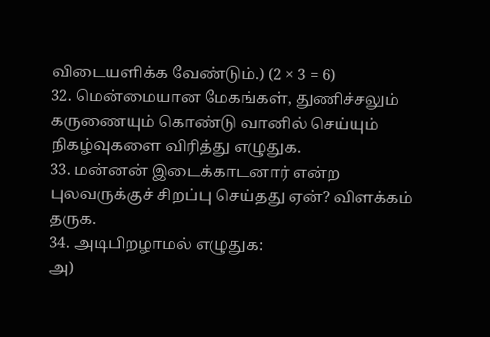விடையளிக்க வேண்டும்.) (2 × 3 = 6)
32. மென்மையான மேகங்கள், துணிச்சலும் கருணையும் கொண்டு வானில் செய்யும் நிகழ்வுகளை விரித்து எழுதுக.
33. மன்னன் இடைக்காடனார் என்ற புலவருக்குச் சிறப்பு செய்தது ஏன்? விளக்கம் தருக.
34. அடிபிறழாமல் எழுதுக:
அ)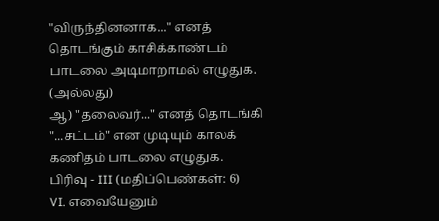"விருந்தினனாக..." எனத் தொடங்கும் காசிக்காண்டம் பாடலை அடிமாறாமல் எழுதுக.
(அல்லது)
ஆ) "தலைவர்..." எனத் தொடங்கி "...சட்டம்" என முடியும் காலக் கணிதம் பாடலை எழுதுக.
பிரிவு - III (மதிப்பெண்கள்: 6)
VI. எவையேனும்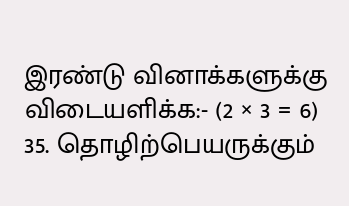இரண்டு வினாக்களுக்கு விடையளிக்க:- (2 × 3 = 6)
35. தொழிற்பெயருக்கும்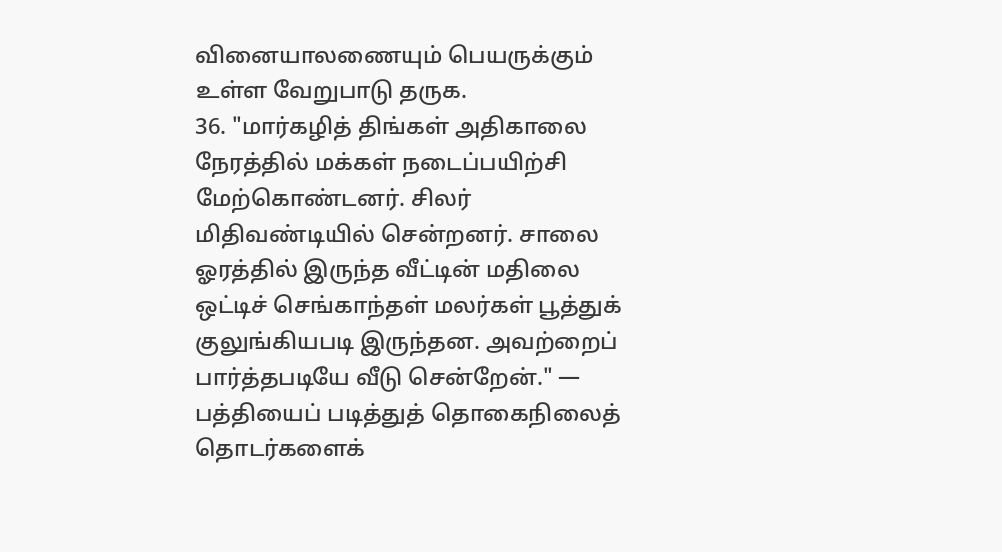வினையாலணையும் பெயருக்கும் உள்ள வேறுபாடு தருக.
36. "மார்கழித் திங்கள் அதிகாலை நேரத்தில் மக்கள் நடைப்பயிற்சி மேற்கொண்டனர். சிலர் மிதிவண்டியில் சென்றனர். சாலை ஓரத்தில் இருந்த வீட்டின் மதிலை ஒட்டிச் செங்காந்தள் மலர்கள் பூத்துக் குலுங்கியபடி இருந்தன. அவற்றைப் பார்த்தபடியே வீடு சென்றேன்." — பத்தியைப் படித்துத் தொகைநிலைத் தொடர்களைக்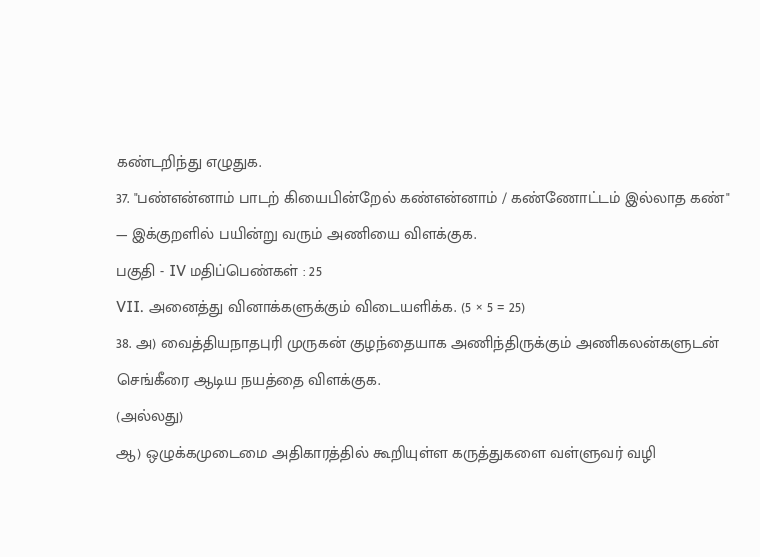கண்டறிந்து எழுதுக.
37. "பண்என்னாம் பாடற் கியைபின்றேல் கண்என்னாம் / கண்ணோட்டம் இல்லாத கண்" — இக்குறளில் பயின்று வரும் அணியை விளக்குக.
பகுதி - IV மதிப்பெண்கள் : 25
VII. அனைத்து வினாக்களுக்கும் விடையளிக்க. (5 × 5 = 25)
38. அ) வைத்தியநாதபுரி முருகன் குழந்தையாக அணிந்திருக்கும் அணிகலன்களுடன் செங்கீரை ஆடிய நயத்தை விளக்குக.
(அல்லது)
ஆ) ஒழுக்கமுடைமை அதிகாரத்தில் கூறியுள்ள கருத்துகளை வள்ளுவர் வழி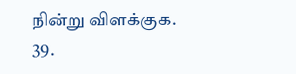நின்று விளக்குக.
39.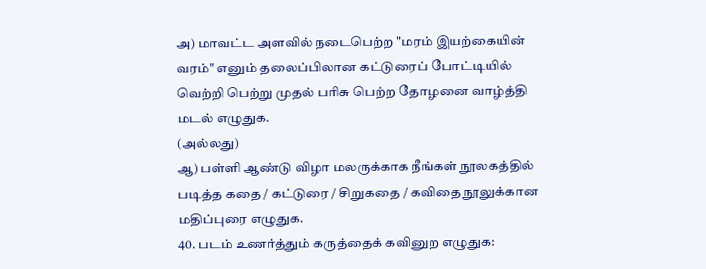அ) மாவட்ட அளவில் நடைபெற்ற "மரம் இயற்கையின் வரம்" எனும் தலைப்பிலான கட்டுரைப் போட்டியில் வெற்றி பெற்று முதல் பரிசு பெற்ற தோழனை வாழ்த்தி மடல் எழுதுக.
(அல்லது)
ஆ) பள்ளி ஆண்டு விழா மலருக்காக நீங்கள் நூலகத்தில் படித்த கதை / கட்டுரை / சிறுகதை / கவிதை நூலுக்கான மதிப்புரை எழுதுக.
40. படம் உணர்த்தும் கருத்தைக் கவினுற எழுதுக: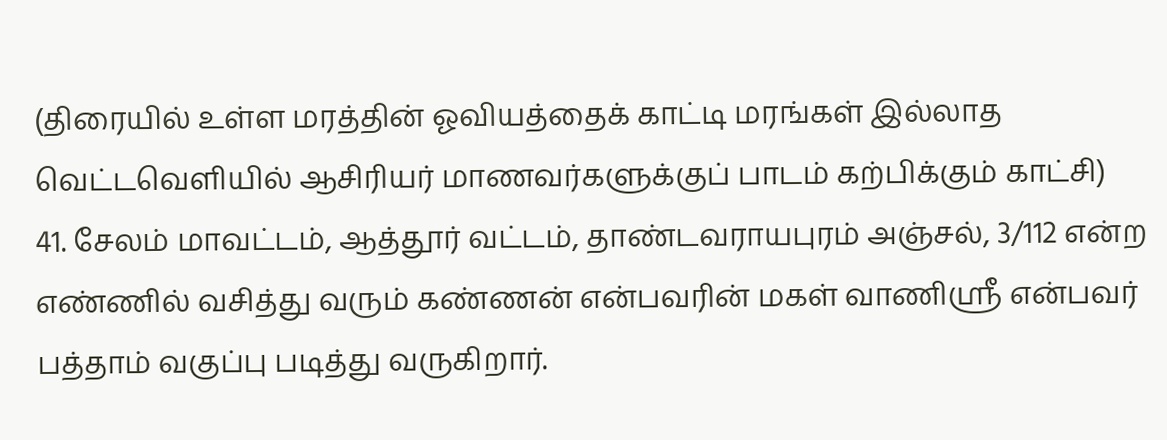(திரையில் உள்ள மரத்தின் ஓவியத்தைக் காட்டி மரங்கள் இல்லாத வெட்டவெளியில் ஆசிரியர் மாணவர்களுக்குப் பாடம் கற்பிக்கும் காட்சி)
41. சேலம் மாவட்டம், ஆத்தூர் வட்டம், தாண்டவராயபுரம் அஞ்சல், 3/112 என்ற எண்ணில் வசித்து வரும் கண்ணன் என்பவரின் மகள் வாணிஸ்ரீ என்பவர் பத்தாம் வகுப்பு படித்து வருகிறார்.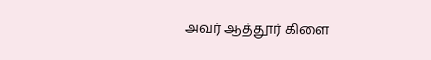அவர் ஆத்தூர் கிளை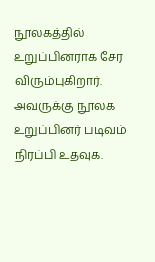நூலகத்தில் உறுப்பினராக சேர விரும்புகிறார். அவருக்கு நூலக உறுப்பினர் படிவம் நிரப்பி உதவுக.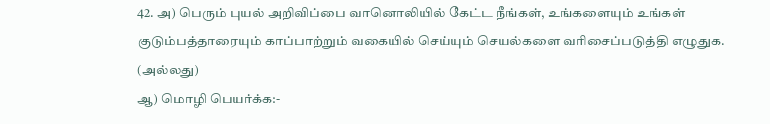42. அ) பெரும் புயல் அறிவிப்பை வானொலியில் கேட்ட நீங்கள், உங்களையும் உங்கள் குடும்பத்தாரையும் காப்பாற்றும் வகையில் செய்யும் செயல்களை வரிசைப்படுத்தி எழுதுக.
(அல்லது)
ஆ) மொழி பெயர்க்க:-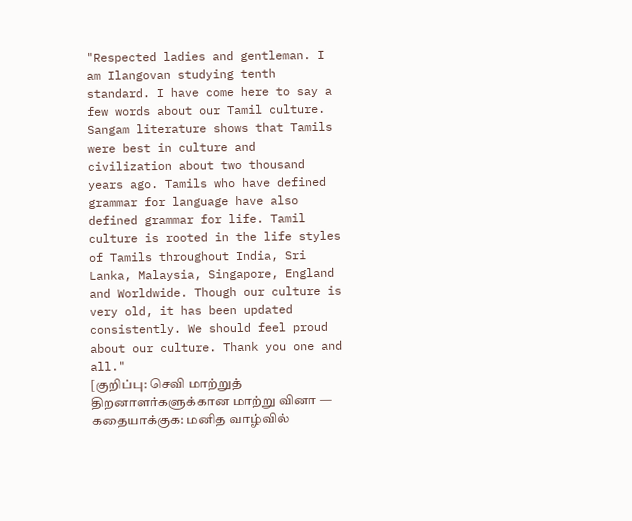"Respected ladies and gentleman. I am Ilangovan studying tenth standard. I have come here to say a few words about our Tamil culture. Sangam literature shows that Tamils were best in culture and civilization about two thousand years ago. Tamils who have defined grammar for language have also defined grammar for life. Tamil culture is rooted in the life styles of Tamils throughout India, Sri Lanka, Malaysia, Singapore, England and Worldwide. Though our culture is very old, it has been updated consistently. We should feel proud about our culture. Thank you one and all."
[குறிப்பு: செவி மாற்றுத் திறனாளர்களுக்கான மாற்று வினா — கதையாக்குக: மனித வாழ்வில்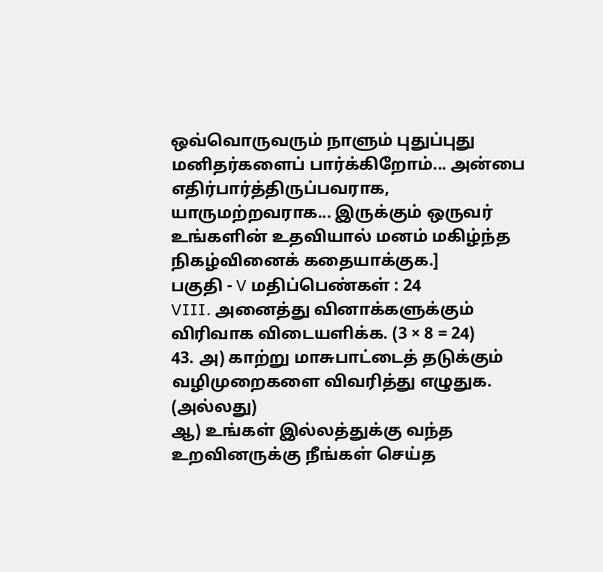ஒவ்வொருவரும் நாளும் புதுப்புது மனிதர்களைப் பார்க்கிறோம்... அன்பை எதிர்பார்த்திருப்பவராக, யாருமற்றவராக... இருக்கும் ஒருவர் உங்களின் உதவியால் மனம் மகிழ்ந்த நிகழ்வினைக் கதையாக்குக.]
பகுதி - V மதிப்பெண்கள் : 24
VIII. அனைத்து வினாக்களுக்கும் விரிவாக விடையளிக்க. (3 × 8 = 24)
43. அ) காற்று மாசுபாட்டைத் தடுக்கும் வழிமுறைகளை விவரித்து எழுதுக.
(அல்லது)
ஆ) உங்கள் இல்லத்துக்கு வந்த உறவினருக்கு நீங்கள் செய்த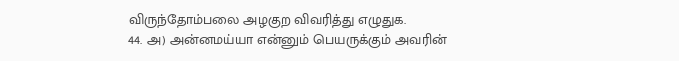விருந்தோம்பலை அழகுற விவரித்து எழுதுக.
44. அ) அன்னமய்யா என்னும் பெயருக்கும் அவரின்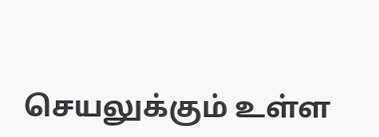செயலுக்கும் உள்ள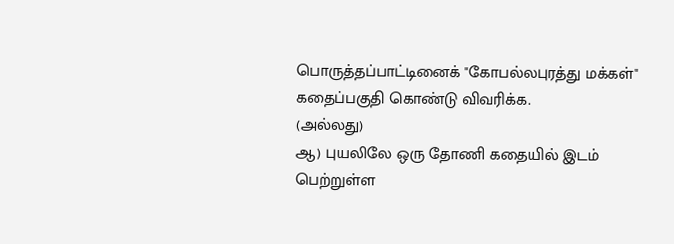பொருத்தப்பாட்டினைக் "கோபல்லபுரத்து மக்கள்" கதைப்பகுதி கொண்டு விவரிக்க.
(அல்லது)
ஆ) புயலிலே ஒரு தோணி கதையில் இடம் பெற்றுள்ள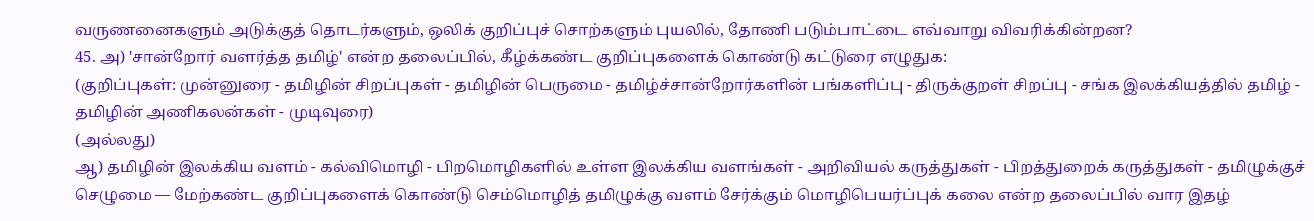வருணனைகளும் அடுக்குத் தொடர்களும், ஒலிக் குறிப்புச் சொற்களும் புயலில், தோணி படும்பாட்டை எவ்வாறு விவரிக்கின்றன?
45. அ) 'சான்றோர் வளர்த்த தமிழ்' என்ற தலைப்பில், கீழ்க்கண்ட குறிப்புகளைக் கொண்டு கட்டுரை எழுதுக:
(குறிப்புகள்: முன்னுரை - தமிழின் சிறப்புகள் - தமிழின் பெருமை - தமிழ்ச்சான்றோர்களின் பங்களிப்பு - திருக்குறள் சிறப்பு - சங்க இலக்கியத்தில் தமிழ் - தமிழின் அணிகலன்கள் - முடிவுரை)
(அல்லது)
ஆ) தமிழின் இலக்கிய வளம் - கல்விமொழி - பிறமொழிகளில் உள்ள இலக்கிய வளங்கள் - அறிவியல் கருத்துகள் - பிறத்துறைக் கருத்துகள் - தமிழுக்குச் செழுமை — மேற்கண்ட குறிப்புகளைக் கொண்டு செம்மொழித் தமிழுக்கு வளம் சேர்க்கும் மொழிபெயர்ப்புக் கலை என்ற தலைப்பில் வார இதழ்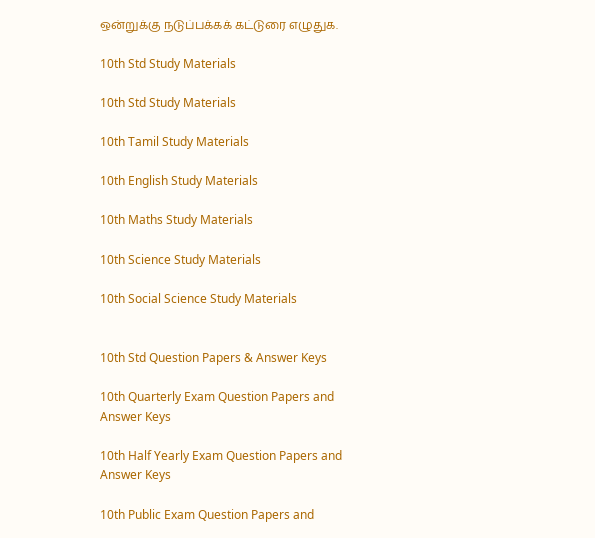ஒன்றுக்கு நடுப்பக்கக் கட்டுரை எழுதுக.

10th Std Study Materials

10th Std Study Materials

10th Tamil Study Materials

10th English Study Materials

10th Maths Study Materials

10th Science Study Materials

10th Social Science Study Materials


10th Std Question Papers & Answer Keys

10th Quarterly Exam Question Papers and Answer Keys

10th Half Yearly Exam Question Papers and Answer Keys

10th Public Exam Question Papers and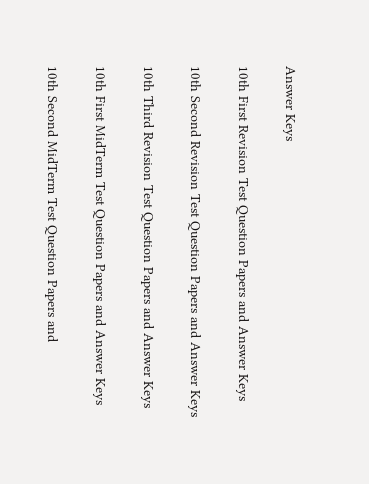Answer Keys

10th First Revision Test Question Papers and Answer Keys

10th Second Revision Test Question Papers and Answer Keys

10th Third Revision Test Question Papers and Answer Keys

10th First MidTerm Test Question Papers and Answer Keys

10th Second MidTerm Test Question Papers and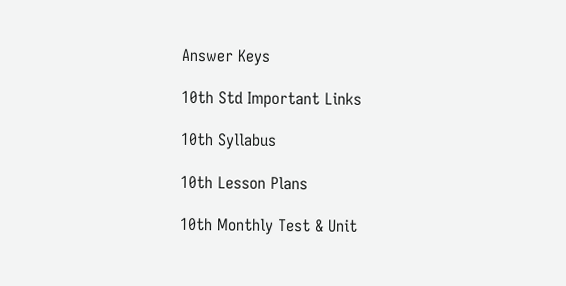Answer Keys

10th Std Important Links

10th Syllabus

10th Lesson Plans

10th Monthly Test & Unit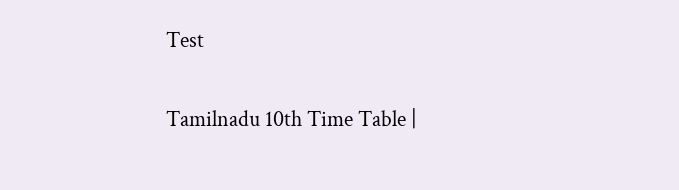Test

Tamilnadu 10th Time Table |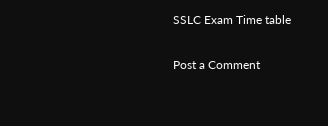SSLC Exam Time table

Post a Comment